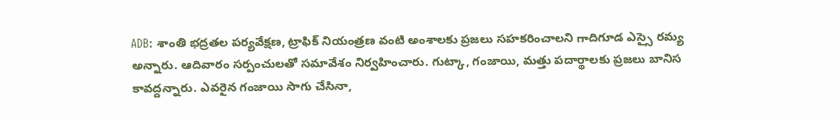ADB: శాంతి భద్రతల పర్యవేక్షణ, ట్రాఫిక్ నియంత్రణ వంటి అంశాలకు ప్రజలు సహకరించాలని గాదిగూడ ఎస్సై రమ్య అన్నారు. ఆదివారం సర్పంచులతో సమావేశం నిర్వహించారు. గుట్కా, గంజాయి, మత్తు పదార్థాలకు ప్రజలు బానిస కావద్దన్నారు. ఎవరైన గంజాయి సాగు చేసినా,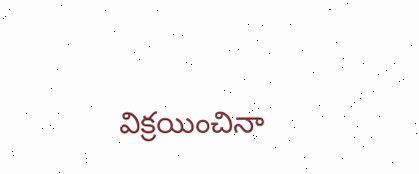విక్రయించినా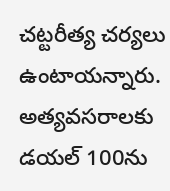చట్టరీత్య చర్యలు ఉంటాయన్నారు. అత్యవసరాలకు డయల్ 100ను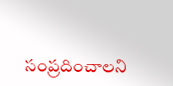సంప్రదించాలని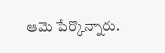ఆమె పేర్కొన్నారు.